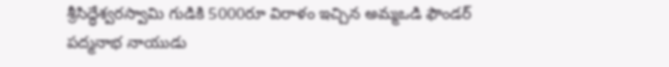శ్రీసిద్ధేశ్వరస్వామి గుడికి 5000రూ విరాళం ఇచ్చిన అమ్మఒడి ఫౌండర్ పద్మనాభ నాయుడు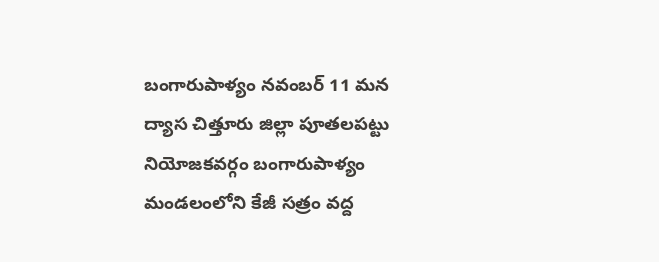బంగారుపాళ్యం నవంబర్ 11 మన ద్యాస చిత్తూరు జిల్లా పూతలపట్టు నియోజకవర్గం బంగారుపాళ్యం మండలంలోని కేజీ సత్రం వద్ద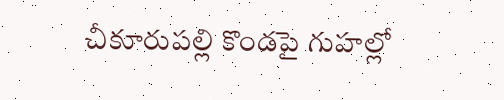చీకూరుపల్లి కొండపై గుహల్లో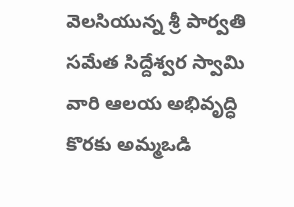వెలసియున్న శ్రీ పార్వతి సమేత సిద్దేశ్వర స్వామి వారి ఆలయ అభివృద్ధి కొరకు అమ్మఒడి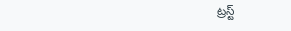ట్రస్ట్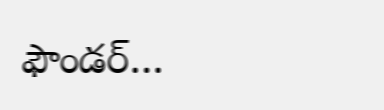ఫౌండర్…